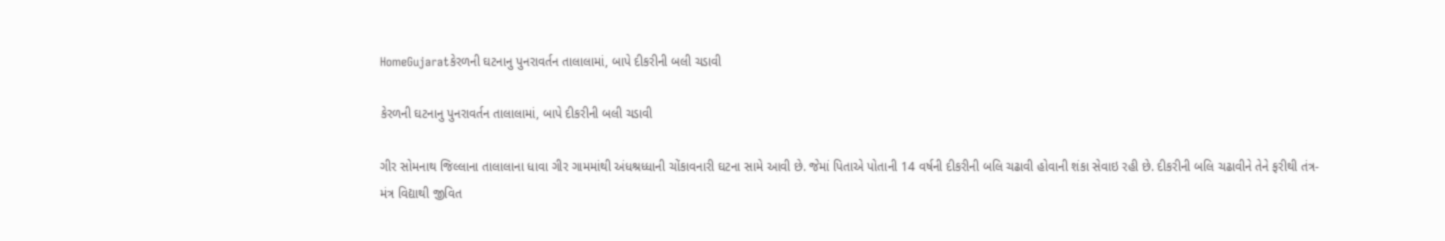HomeGujaratકેરળની ઘટનાનુ પુનરાવર્તન તાલાલામાં, બાપે દીકરીની બલી ચડાવી

કેરળની ઘટનાનુ પુનરાવર્તન તાલાલામાં, બાપે દીકરીની બલી ચડાવી

ગીર સોમનાથ જિલ્લાના તાલાલાના ધાવા ગીર ગામમાંથી અંધશ્રધ્ધાની ચોંકાવનારી ઘટના સામે આવી છે. જેમાં પિતાએ પોતાની 14 વર્ષની દીકરીની બલિ ચઢાવી હોવાની શંકા સેવાઇ રહી છે. દીકરીની બલિ ચઢાવીને તેને ફરીથી તંત્ર-મંત્ર વિદ્યાથી જીવિત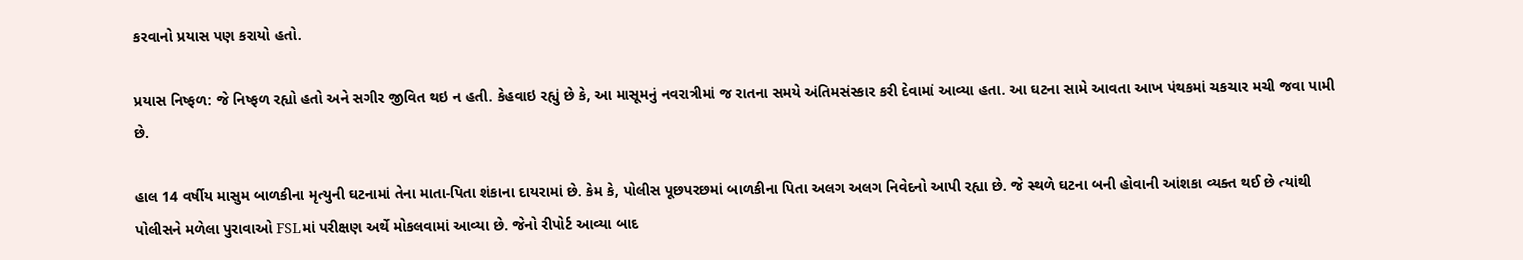કરવાનો પ્રયાસ પણ કરાયો હતો.

પ્રયાસ નિષ્ફળ: જે નિષ્ફળ રહ્યો હતો અને સગીર જીવિત થઇ ન હતી. કેહવાઇ રહ્યું છે કે, આ માસૂમનું નવરાત્રીમાં જ રાતના સમયે અંતિમસંસ્કાર કરી દેવામાં આવ્યા હતા. આ ઘટના સામે આવતા આખ પંથકમાં ચકચાર મચી જવા પામી છે.

હાલ 14 વર્ષીય માસુમ બાળકીના મૃત્યુની ઘટનામાં તેના માતા-પિતા શંકાના દાયરામાં છે. કેમ કે, પોલીસ પૂછપરછમાં બાળકીના પિતા અલગ અલગ નિવેદનો આપી રહ્યા છે. જે સ્થળે ઘટના બની હોવાની આંશકા વ્યક્ત થઈ છે ત્યાંથી પોલીસને મળેલા પુરાવાઓ FSLમાં પરીક્ષણ અર્થે મોકલવામાં આવ્યા છે. જેનો રીપોર્ટ આવ્યા બાદ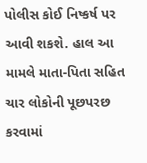પોલીસ કોઈ નિષ્કર્ષ પર આવી શકશે. હાલ આ મામલે માતા-પિતા સહિત ચાર લોકોની પૂછપરછ કરવામાં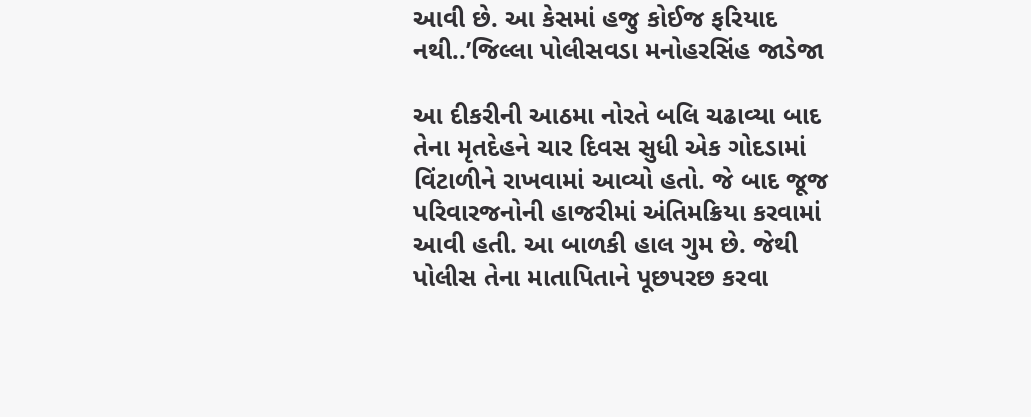આવી છે. આ કેસમાં હજુ કોઈજ ફરિયાદ નથી..’જિલ્લા પોલીસવડા મનોહરસિંહ જાડેજા

આ દીકરીની આઠમા નોરતે બલિ ચઢાવ્યા બાદ તેના મૃતદેહને ચાર દિવસ સુધી એક ગોદડામાં વિંટાળીને રાખવામાં આવ્યો હતો. જે બાદ જૂજ પરિવારજનોની હાજરીમાં અંતિમક્રિયા કરવામાં આવી હતી. આ બાળકી હાલ ગુમ છે. જેથી પોલીસ તેના માતાપિતાને પૂછપરછ કરવા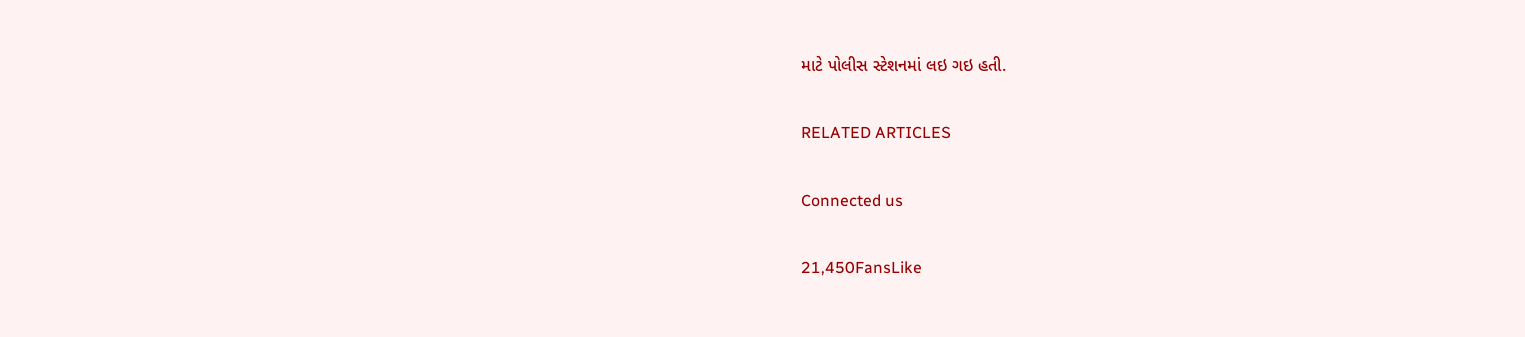માટે પોલીસ સ્ટેશનમાં લઇ ગઇ હતી.

RELATED ARTICLES

Connected us

21,450FansLike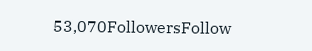53,070FollowersFollow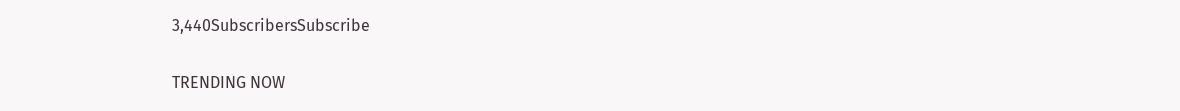3,440SubscribersSubscribe

TRENDING NOW